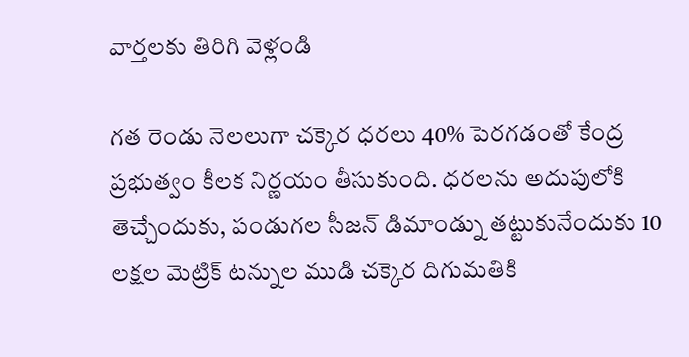వార్తలకు తిరిగి వెళ్లండి

గత రెండు నెలలుగా చక్కెర ధరలు 40% పెరగడంతో కేంద్ర ప్రభుత్వం కీలక నిర్ణయం తీసుకుంది. ధరలను అదుపులోకి తెచ్చేందుకు, పండుగల సీజన్ డిమాండ్ను తట్టుకునేందుకు 10 లక్షల మెట్రిక్ టన్నుల ముడి చక్కెర దిగుమతికి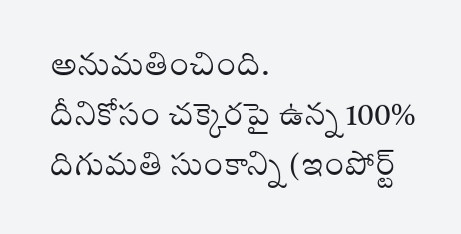అనుమతించింది.
దీనికోసం చక్కెరపై ఉన్న 100% దిగుమతి సుంకాన్ని (ఇంపోర్ట్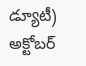డ్యూటీ) అక్టోబర్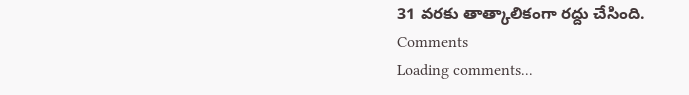31 వరకు తాత్కాలికంగా రద్దు చేసింది.
Comments
Loading comments...